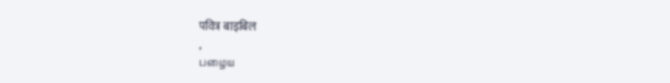पवित्र बाइबिल
,
பழைய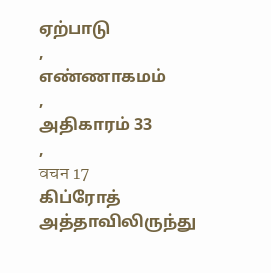ஏற்பாடு
,
எண்ணாகமம்
,
அதிகாரம் 33
,
वचन 17
கிப்ரோத் அத்தாவிலிருந்து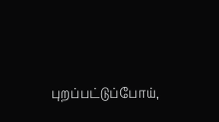புறப்பட்டுப்போய்,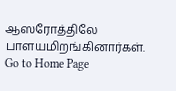ஆஸரோத்திலே பாளயமிறங்கினார்கள்.
Go to Home Page